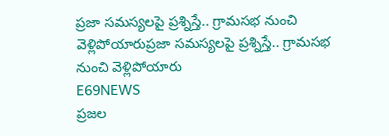ప్రజా సమస్యలపై ప్రశ్నిస్తే.. గ్రామసభ నుంచి వెళ్లిపోయారుప్రజా సమస్యలపై ప్రశ్నిస్తే.. గ్రామసభ నుంచి వెళ్లిపోయారు
E69NEWS
ప్రజల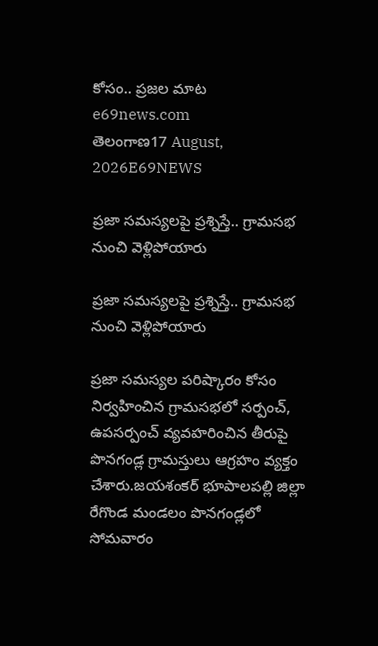కోసం.. ప్రజల మాట
e69news.com
తెలంగాణ17 August, 2026E69NEWS

ప్రజా సమస్యలపై ప్రశ్నిస్తే.. గ్రామసభ నుంచి వెళ్లిపోయారు

ప్రజా సమస్యలపై ప్రశ్నిస్తే.. గ్రామసభ నుంచి వెళ్లిపోయారు

ప్రజా సమస్యల పరిష్కారం కోసం నిర్వహించిన గ్రామసభలో సర్పంచ్‌, ఉపసర్పంచ్‌ వ్యవహరించిన తీరుపై పొనగండ్ల గ్రామస్తులు ఆగ్రహం వ్యక్తం చేశారు.జయశంకర్‌ భూపాలపల్లి జిల్లా రేగొండ మండలం పొనగండ్లలో సోమవారం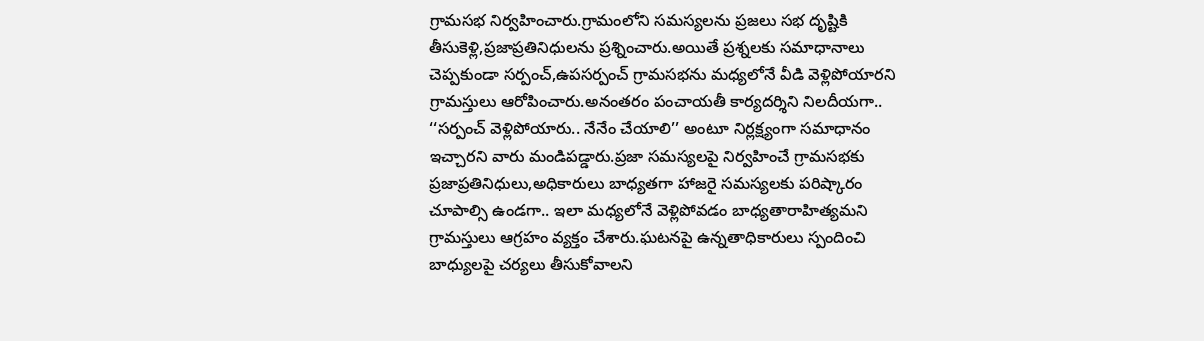గ్రామసభ నిర్వహించారు.గ్రామంలోని సమస్యలను ప్రజలు సభ దృష్టికి తీసుకెళ్లి,ప్రజాప్రతినిధులను ప్రశ్నించారు.అయితే ప్రశ్నలకు సమాధానాలు చెప్పకుండా సర్పంచ్‌,ఉపసర్పంచ్‌ గ్రామసభను మధ్యలోనే వీడి వెళ్లిపోయారని గ్రామస్తులు ఆరోపించారు.అనంతరం పంచాయతీ కార్యదర్శిని నిలదీయగా.. ‘‘సర్పంచ్‌ వెళ్లిపోయారు.. నేనేం చేయాలి’’ అంటూ నిర్లక్ష్యంగా సమాధానం ఇచ్చారని వారు మండిపడ్డారు.ప్రజా సమస్యలపై నిర్వహించే గ్రామసభకు ప్రజాప్రతినిధులు,అధికారులు బాధ్యతగా హాజరై సమస్యలకు పరిష్కారం చూపాల్సి ఉండగా.. ఇలా మధ్యలోనే వెళ్లిపోవడం బాధ్యతారాహిత్యమని గ్రామస్తులు ఆగ్రహం వ్యక్తం చేశారు.ఘటనపై ఉన్నతాధికారులు స్పందించి బాధ్యులపై చర్యలు తీసుకోవాలని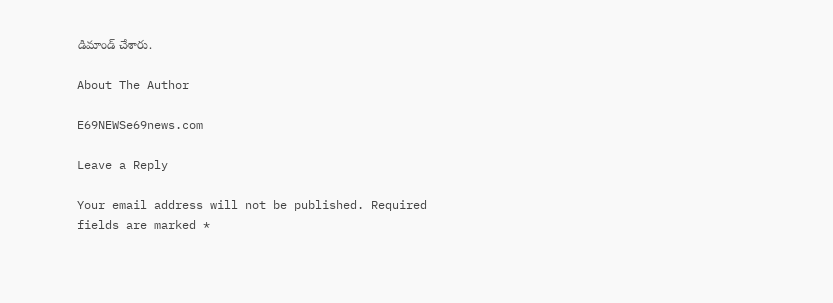డిమాండ్‌ చేశారు.

About The Author

E69NEWSe69news.com

Leave a Reply

Your email address will not be published. Required fields are marked *